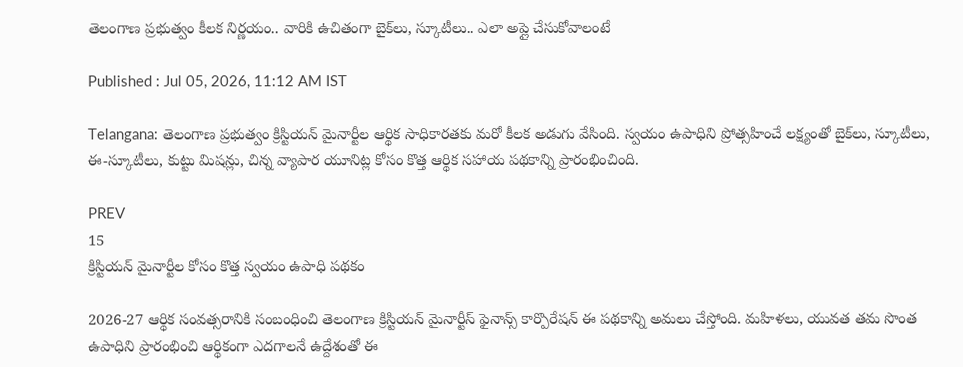తెలంగాణ ప్రభుత్వం కీలక నిర్ణయం.. వారికి ఉచితంగా బైక్‌లు, స్కూటీలు.. ఎలా అప్లై చేసుకోవాలంటే

Published : Jul 05, 2026, 11:12 AM IST

Telangana: తెలంగాణ ప్రభుత్వం క్రిస్టియన్ మైనార్టీల ఆర్థిక సాధికారతకు మరో కీలక అడుగు వేసింది. స్వయం ఉపాధిని ప్రోత్సహించే లక్ష్యంతో బైక్‌లు, స్కూటీలు, ఈ-స్కూటీలు, కుట్టు మిషన్లు, చిన్న వ్యాపార యూనిట్ల కోసం కొత్త ఆర్థిక సహాయ పథకాన్ని ప్రారంభించింది.

PREV
15
క్రిస్టియన్ మైనార్టీల కోసం కొత్త స్వయం ఉపాధి పథకం

2026-27 ఆర్థిక సంవత్సరానికి సంబంధించి తెలంగాణ క్రిస్టియన్ మైనార్టీస్ ఫైనాన్స్ కార్పొరేషన్ ఈ పథకాన్ని అమలు చేస్తోంది. మహిళలు, యువత తమ సొంత ఉపాధిని ప్రారంభించి ఆర్థికంగా ఎదగాలనే ఉద్దేశంతో ఈ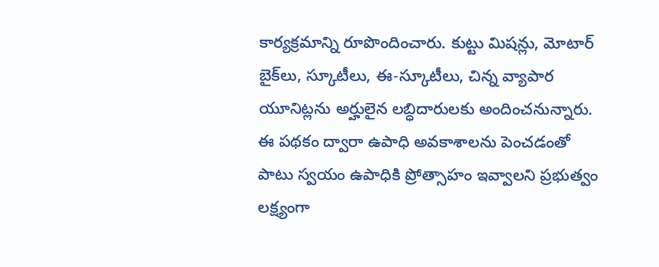కార్యక్రమాన్ని రూపొందించారు. కుట్టు మిషన్లు, మోటార్ బైక్‌లు, స్కూటీలు, ఈ-స్కూటీలు, చిన్న వ్యాపార యూనిట్లను అర్హులైన లబ్ధిదారులకు అందించనున్నారు. ఈ పథకం ద్వారా ఉపాధి అవకాశాలను పెంచడంతో పాటు స్వయం ఉపాధికి ప్రోత్సాహం ఇవ్వాలని ప్రభుత్వం లక్ష్యంగా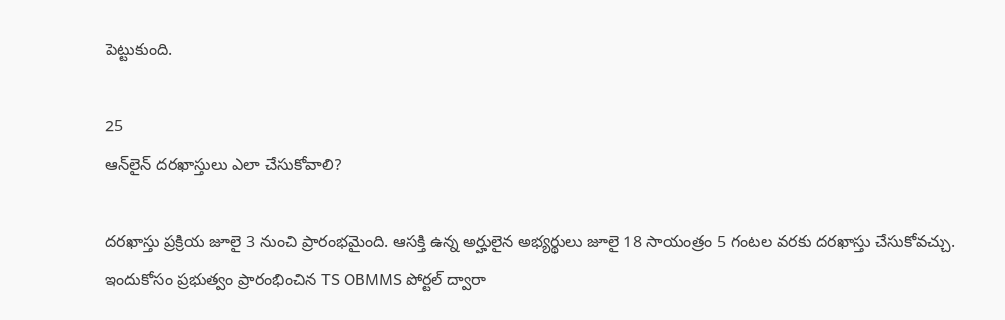పెట్టుకుంది.

25
ఆన్‌లైన్ దరఖాస్తులు ఎలా చేసుకోవాలి?

దరఖాస్తు ప్రక్రియ జూలై 3 నుంచి ప్రారంభమైంది. ఆసక్తి ఉన్న అర్హులైన అభ్యర్థులు జూలై 18 సాయంత్రం 5 గంటల వరకు దరఖాస్తు చేసుకోవచ్చు. ఇందుకోసం ప్రభుత్వం ప్రారంభించిన TS OBMMS పోర్టల్ ద్వారా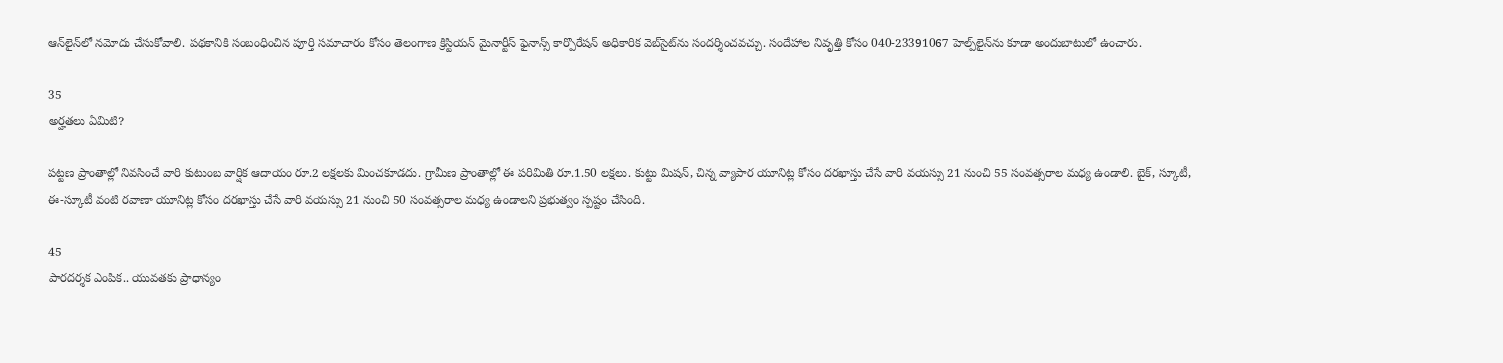ఆన్‌లైన్‌లో నమోదు చేసుకోవాలి. పథకానికి సంబంధించిన పూర్తి సమాచారం కోసం తెలంగాణ క్రిస్టియన్ మైనార్టీస్ ఫైనాన్స్ కార్పొరేషన్ అధికారిక వెబ్‌సైట్‌ను సందర్శించవచ్చు. సందేహాల నివృత్తి కోసం 040-23391067 హెల్ప్‌లైన్‌ను కూడా అందుబాటులో ఉంచారు.

35
అర్హతలు ఏమిటి?

పట్టణ ప్రాంతాల్లో నివసించే వారి కుటుంబ వార్షిక ఆదాయం రూ.2 లక్షలకు మించకూడదు. గ్రామీణ ప్రాంతాల్లో ఈ పరిమితి రూ.1.50 లక్షలు. కుట్టు మిషన్, చిన్న వ్యాపార యూనిట్ల కోసం దరఖాస్తు చేసే వారి వయస్సు 21 నుంచి 55 సంవత్సరాల మధ్య ఉండాలి. బైక్, స్కూటీ, ఈ-స్కూటీ వంటి రవాణా యూనిట్ల కోసం దరఖాస్తు చేసే వారి వయస్సు 21 నుంచి 50 సంవత్సరాల మధ్య ఉండాలని ప్రభుత్వం స్పష్టం చేసింది.

45
పారదర్శక ఎంపిక.. యువతకు ప్రాధాన్యం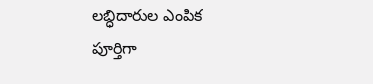లబ్ధిదారుల ఎంపిక పూర్తిగా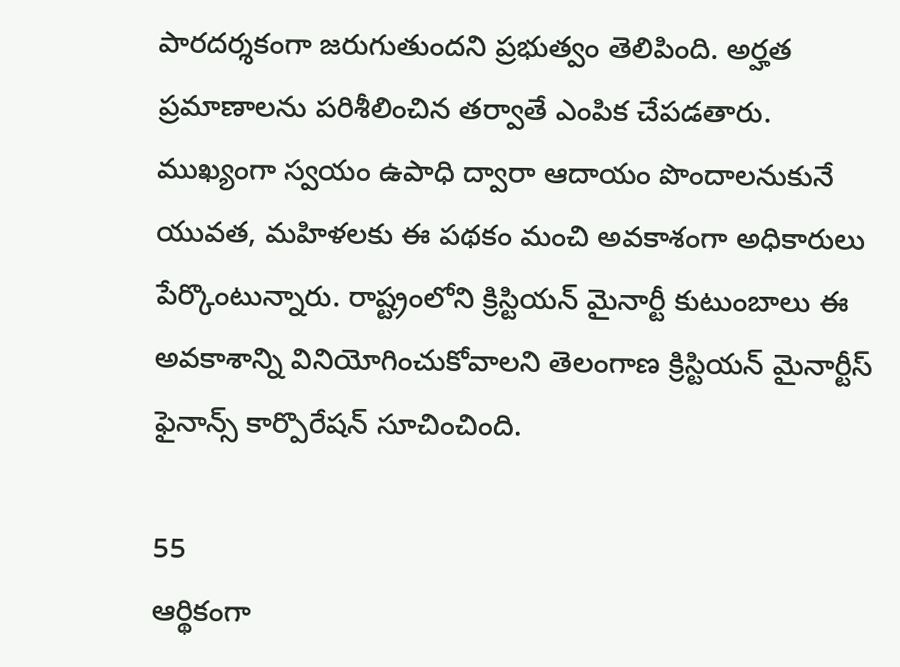పారదర్శకంగా జరుగుతుందని ప్రభుత్వం తెలిపింది. అర్హత ప్రమాణాలను పరిశీలించిన తర్వాతే ఎంపిక చేపడతారు. ముఖ్యంగా స్వయం ఉపాధి ద్వారా ఆదాయం పొందాలనుకునే యువత, మహిళలకు ఈ పథకం మంచి అవకాశంగా అధికారులు పేర్కొంటున్నారు. రాష్ట్రంలోని క్రిస్టియన్ మైనార్టీ కుటుంబాలు ఈ అవకాశాన్ని వినియోగించుకోవాలని తెలంగాణ క్రిస్టియన్ మైనార్టీస్ ఫైనాన్స్ కార్పొరేషన్ సూచించింది.

55
ఆర్థికంగా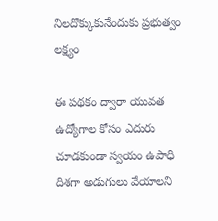నిలదొక్కుకునేందుకు ప్రభుత్వం లక్ష్యం

ఈ పథకం ద్వారా యువత ఉద్యోగాల కోసం ఎదురు చూడకుండా స్వయం ఉపాధి దిశగా అడుగులు వేయాలని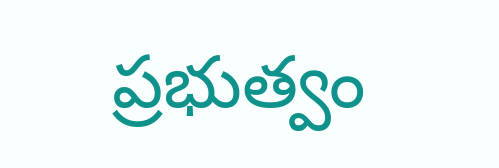ప్రభుత్వం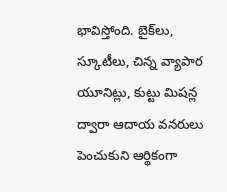భావిస్తోంది. బైక్‌లు, స్కూటీలు, చిన్న వ్యాపార యూనిట్లు, కుట్టు మిషన్ల ద్వారా ఆదాయ వనరులు పెంచుకుని ఆర్థికంగా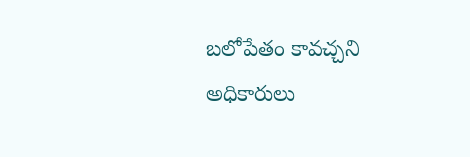బలోపేతం కావచ్చని అధికారులు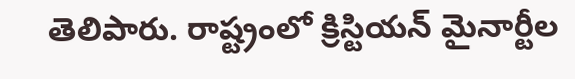తెలిపారు. రాష్ట్రంలో క్రిస్టియన్ మైనార్టీల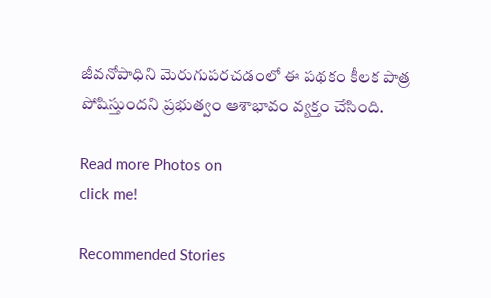జీవనోపాధిని మెరుగుపరచడంలో ఈ పథకం కీలక పాత్ర పోషిస్తుందని ప్రభుత్వం ఆశాభావం వ్యక్తం చేసింది.

Read more Photos on
click me!

Recommended Stories